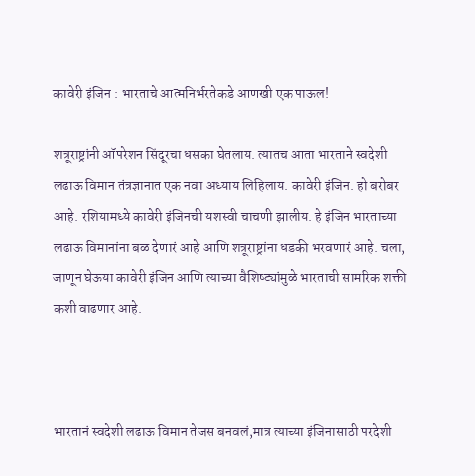कावेरी इंजिन : भारताचे आत्मनिर्भरतेकडे आणखी एक पाऊल!

शत्रूराष्ट्रांनी ऑपरेशन सिंदूरचा धसका घेतलाय. त्यातच आता भारताने स्वदेशी लढाऊ विमान तंत्रज्ञानात एक नवा अध्याय लिहिलाय. कावेरी इंजिन. हो बरोबर आहे. रशियामध्ये कावेरी इंजिनची यशस्वी चाचणी झालीय. हे इंजिन भारताच्या लढाऊ विमानांना बळ देणारं आहे आणि शत्रूराष्ट्रांना धडकी भरवणारं आहे. चला, जाणून घेऊया कावेरी इंजिन आणि त्याच्या वैशिष्ट्यांमुळे भारताची सामरिक शक्ती कशी वाढणार आहे.



भारतानं स्वदेशी लढाऊ विमान तेजस बनवलं,मात्र त्याच्या इंजिनासाठी परदेशी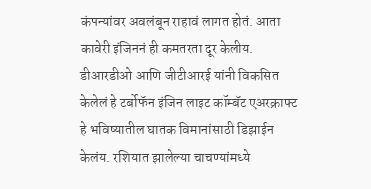कंपन्यांवर अवलंबून राहावं लागत होतं. आता कावेरी इंजिननं ही कमतरता दूर केलीय. डीआरडीओ आणि जीटीआरई यांनी विकसित केलेलं हे टर्बोफॅन इंजिन लाइट कॉम्बॅट एअरक्राफ्ट हे भविष्यातील घातक विमानांसाठी डिझाईन केलंय. रशियात झालेल्या चाचण्यांमध्ये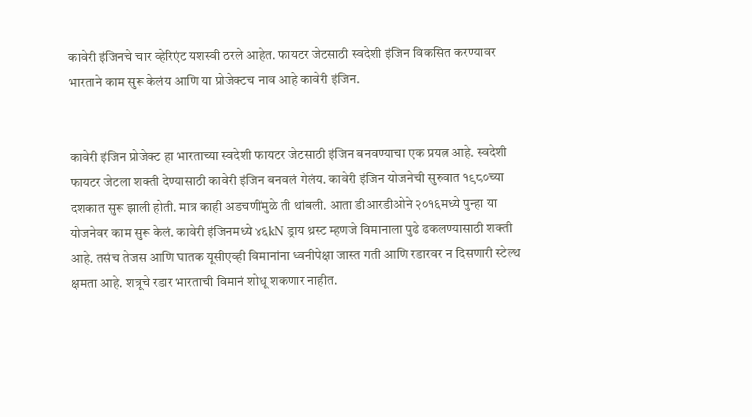कावेरी इंजिनचे चार व्हेरिएंट यशस्वी ठरले आहेत. फायटर जेटसाठी स्वदेशी इंजिन विकसित करण्यावर भारताने काम सुरू केलंय आणि या प्रोजेक्टच नाव आहे कावेरी इंजिन.


कावेरी इंजिन प्रोजेक्ट हा भारताच्या स्वदेशी फायटर जेटसाठी इंजिन बनवण्याचा एक प्रयत्न आहे. स्वदेशी फायटर जेटला शक्ती देण्यासाठी कावेरी इंजिन बनवलं गेलंय. कावेरी इंजिन योजनेची सुरुवात १९८०च्या दशकात सुरू झाली होती. मात्र काही अडचणींमुळे ती थांबली. आता डीआरडीओने २०१६मध्ये पुन्हा या योजनेवर काम सुरू केलं. कावेरी इंजिनमध्ये ४६kN ड्राय थ्रस्ट म्हणजे विमानाला पुढे ढकलण्यासाठी शक्ती आहे. तसंच तेजस आणि घातक यूसीएव्ही विमानांना ध्वनीपेक्षा जास्त गती आणि रडारवर न दिसणारी स्टेल्थ क्षमता आहे. शत्रूचे रडार भारताची विमानं शोधू शकणार नाहीत.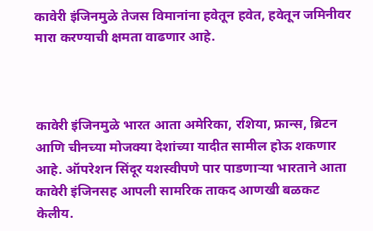कावेरी इंजिनमुळे तेजस विमानांना हवेतून हवेत, हवेतून जमिनीवर मारा करण्याची क्षमता वाढणार आहे.



कावेरी इंजिनमुळे भारत आता अमेरिका, रशिया, फ्रान्स, ब्रिटन आणि चीनच्या मोजक्या देशांच्या यादीत सामील होऊ शकणार आहे. ऑपरेशन सिंदूर यशस्वीपणे पार पाडणाऱ्या भारताने आता कावेरी इंजिनसह आपली सामरिक ताकद आणखी बळकट केलीय.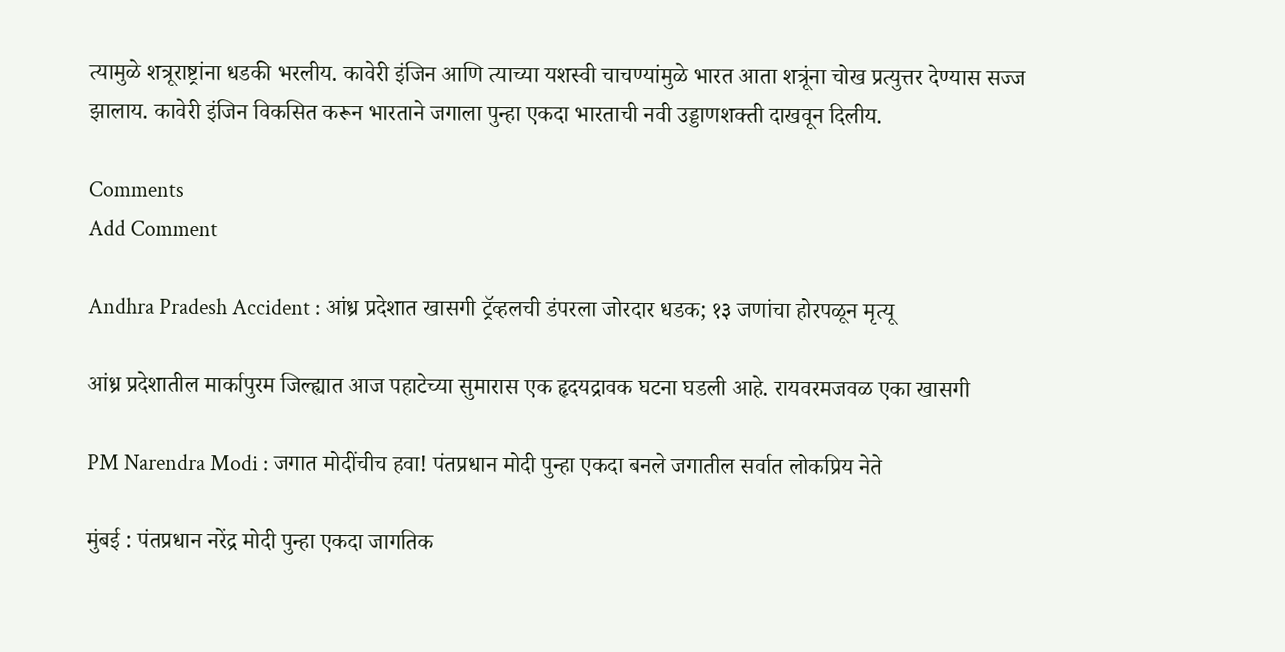त्यामुळे शत्रूराष्ट्रांना धडकी भरलीय. कावेरी इंजिन आणि त्याच्या यशस्वी चाचण्यांमुळे भारत आता शत्रूंना चोख प्रत्युत्तर देण्यास सज्ज झालाय. कावेरी इंजिन विकसित करून भारताने जगाला पुन्हा एकदा भारताची नवी उड्डाणशक्ती दाखवून दिलीय.

Comments
Add Comment

Andhra Pradesh Accident : आंध्र प्रदेशात खासगी ट्रॅव्हलची डंपरला जोरदार धडक; १३ जणांचा होरपळून मृत्यू

आंध्र प्रदेशातील मार्कापुरम जिल्ह्यात आज पहाटेच्या सुमारास एक हृदयद्रावक घटना घडली आहे. रायवरमजवळ एका खासगी

PM Narendra Modi : जगात मोदींचीच हवा! पंतप्रधान मोदी पुन्हा एकदा बनले जगातील सर्वात लोकप्रिय नेते

मुंबई : पंतप्रधान नरेंद्र मोदी पुन्हा एकदा जागतिक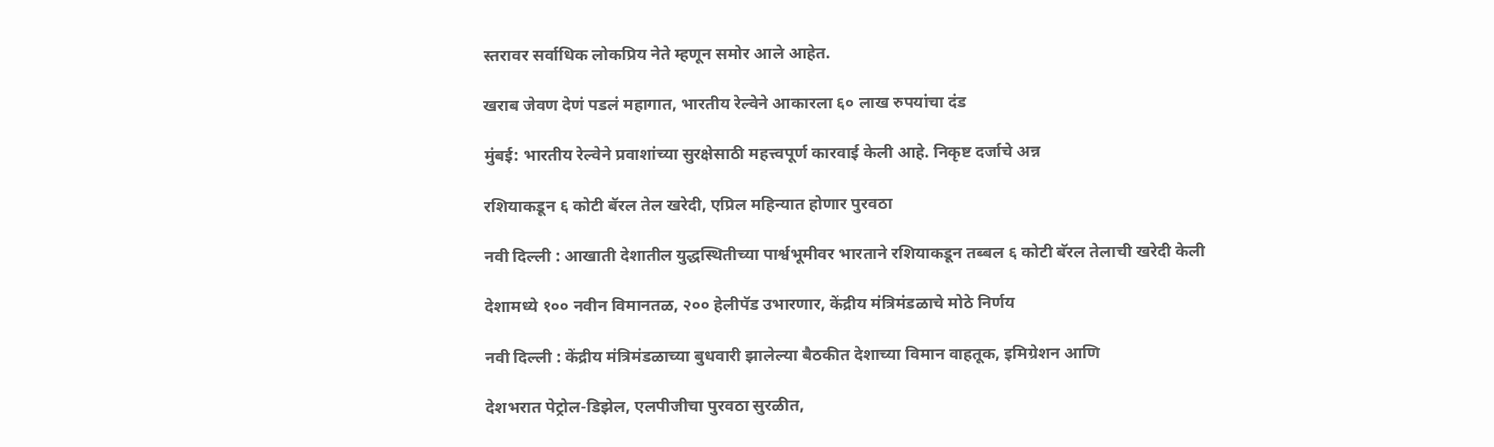स्तरावर सर्वाधिक लोकप्रिय नेते म्हणून समोर आले आहेत.

खराब जेवण देणं पडलं महागात, भारतीय रेल्वेने आकारला ६० लाख रुपयांचा दंड

मुंबई: भारतीय रेल्वेने प्रवाशांच्या सुरक्षेसाठी महत्त्वपूर्ण कारवाई केली आहे. निकृष्ट दर्जाचे अन्न

रशियाकडून ६ कोटी बॅरल तेल खरेदी, एप्रिल महिन्यात होणार पुरवठा

नवी दिल्ली : आखाती देशातील युद्धस्थितीच्या पार्श्वभूमीवर भारताने रशियाकडून तब्बल ६ कोटी बॅरल तेलाची खरेदी केली

देशामध्ये १०० नवीन विमानतळ, २०० हेलीपॅड उभारणार, केंद्रीय मंत्रिमंडळाचे मोठे निर्णय

नवी दिल्ली : केंद्रीय मंत्रिमंडळाच्या बुधवारी झालेल्या बैठकीत देशाच्या विमान वाहतूक, इमिग्रेशन आणि

देशभरात पेट्रोल-डिझेल, एलपीजीचा पुरवठा सुरळीत,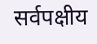सर्वपक्षीय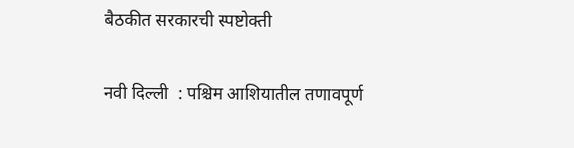बैठकीत सरकारची स्पष्टोक्ती

नवी दिल्ली  : पश्चिम आशियातील तणावपूर्ण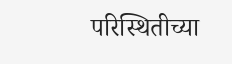परिस्थितीच्या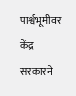पार्श्वभूमीवर केंद्र सरकारने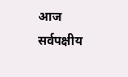आज सर्वपक्षीय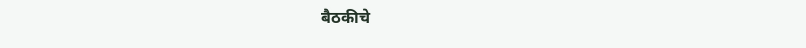बैठकीचे